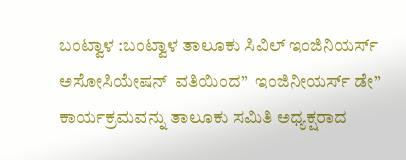ಬಂಟ್ವಾಳ :ಬಂಟ್ವಾಳ ತಾಲೂಕು ಸಿವಿಲ್ ಇಂಜಿನಿಯರ್ಸ್ ಅಸೋಸಿಯೇಷನ್  ವತಿಯಿಂದ”  ಇಂಜಿನೀಯರ್ಸ್ ಡೇ” ಕಾರ್ಯಕ್ರಮವನ್ನು ತಾಲೂಕು ಸಮಿತಿ ಅಧ್ಯಕ್ಷರಾದ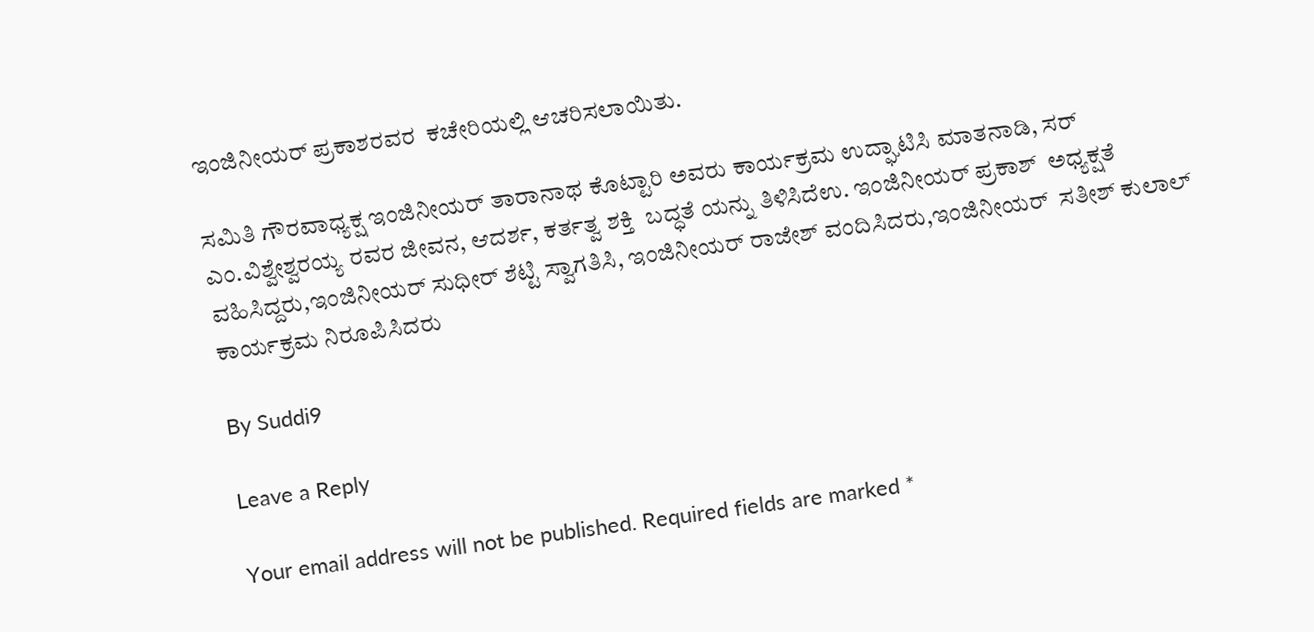ಇಂಜಿನೀಯರ್ ಪ್ರಕಾಶರವರ  ಕಚೇರಿಯಲ್ಲಿ ಆಚರಿಸಲಾಯಿತು.

ಸಮಿತಿ ಗೌರವಾಧ್ಯಕ್ಷ ಇಂಜಿನೀಯರ್ ತಾರಾನಾಥ ಕೊಟ್ಟಾರಿ ಅವರು ಕಾರ್ಯಕ್ರಮ ಉದ್ಘಾಟಿಸಿ ಮಾತನಾಡಿ, ಸರ್ ಎಂ.ವಿಶ್ವೇಶ್ವರಯ್ಯ ರವರ ಜೀವನ, ಆದರ್ಶ, ಕರ್ತತ್ವ ಶಕ್ತಿ  ಬದ್ಧತೆ ಯನ್ನು ತಿಳಿಸಿದೆಉ. ಇಂಜಿನೀಯರ್ ಪ್ರಕಾಶ್  ಅಧ್ಯಕ್ಷತೆ ವಹಿಸಿದ್ದರು,ಇಂಜಿನೀಯರ್ ಸುಧೀರ್ ಶೆಟ್ಟಿ ಸ್ವಾಗತಿಸಿ, ಇಂಜಿನೀಯರ್ ರಾಜೇಶ್ ವಂದಿಸಿದರು,ಇಂಜಿನೀಯರ್  ಸತೀಶ್ ಕುಲಾಲ್ ಕಾರ್ಯಕ್ರಮ ನಿರೂಪಿಸಿದರು

By Suddi9

Leave a Reply

Your email address will not be published. Required fields are marked *